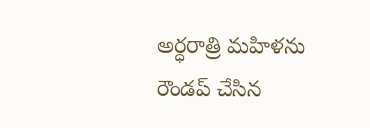అర్ధరాత్రి మహిళను రౌండప్ చేసిన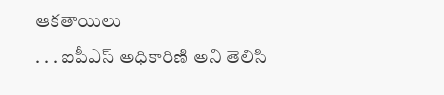ఆకతాయిలు
. . . ఐపీఎస్ అధికారిణి అని తెలిసి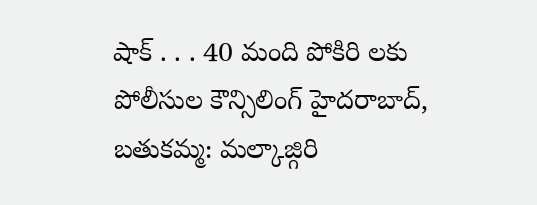షాక్ . . . 40 మంది పోకిరి లకు పోలీసుల కౌన్సిలింగ్ హైదరాబాద్, బతుకమ్మ: మల్కాజ్గిరి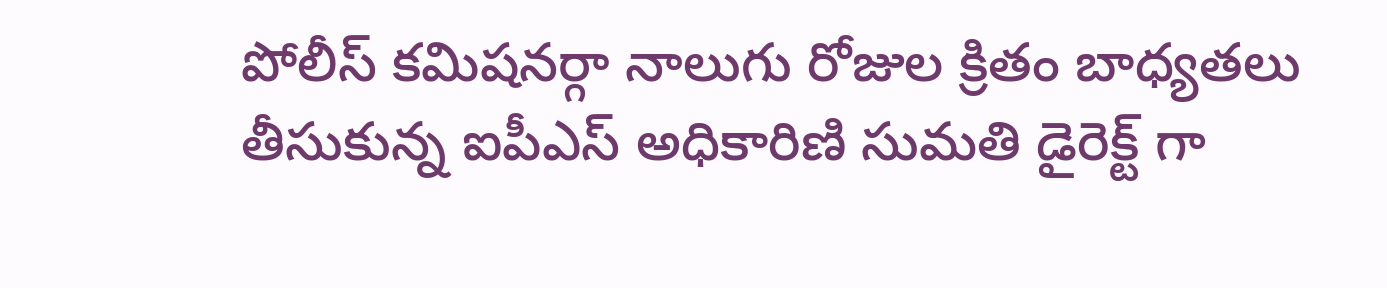పోలీస్ కమిషనర్గా నాలుగు రోజుల క్రితం బాధ్యతలు తీసుకున్న ఐపీఎస్ అధికారిణి సుమతి డైరెక్ట్ గా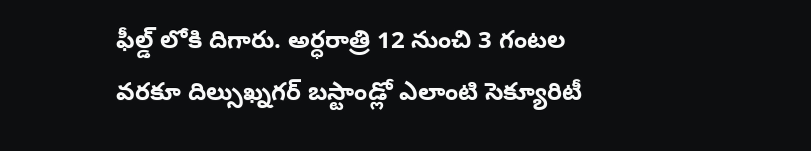ఫీల్డ్ లోకి దిగారు. అర్ధరాత్రి 12 నుంచి 3 గంటల వరకూ దిల్సుఖ్నగర్ బస్టాండ్లో ఎలాంటి సెక్యూరిటీ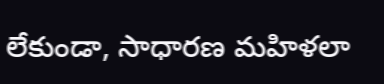లేకుండా, సాధారణ మహిళలా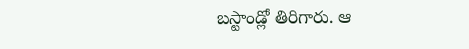బస్టాండ్లో తిరిగారు. ఆ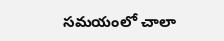సమయంలో చాలా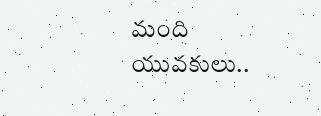మంది యువకులు..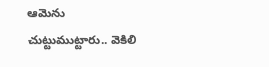ఆమెను చుట్టుముట్టారు.. వెకిలి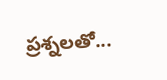ప్రశ్నలతో...